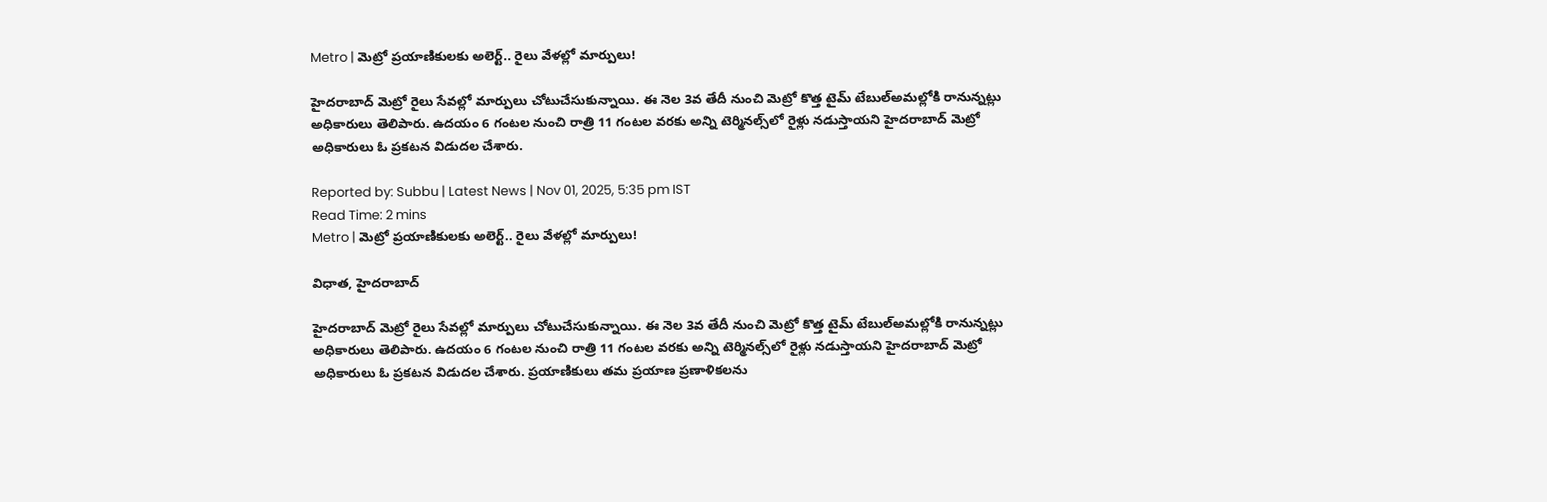Metro | మెట్రో ప్రయాణికులకు అలెర్ట్.. రైలు వేళల్లో మార్పులు!

హైదరాబాద్‌ మెట్రో రైలు సేవల్లో మార్పులు చోటుచేసుకున్నాయి. ఈ నెల 3వ తేదీ నుంచి మెట్రో కొత్త టైమ్‌ టేబుల్‌అమల్లోకి రానున్నట్లు అధికారులు తెలిపారు. ఉదయం 6 గంటల నుంచి రాత్రి 11 గంటల వరకు అన్ని టెర్మినల్స్‌లో రైళ్లు నడుస్తాయని హైదరాబాద్‌ మెట్రో అధికారులు ఓ ప్రకటన విడుదల చేశారు.

Reported by: Subbu | Latest News | Nov 01, 2025, 5:35 pm IST
Read Time: 2 mins
Metro | మెట్రో ప్రయాణికులకు అలెర్ట్.. రైలు వేళల్లో మార్పులు!

విధాత, హైదరాబాద్‌

హైదరాబాద్‌ మెట్రో రైలు సేవల్లో మార్పులు చోటుచేసుకున్నాయి. ఈ నెల 3వ తేదీ నుంచి మెట్రో కొత్త టైమ్‌ టేబుల్‌అమల్లోకి రానున్నట్లు అధికారులు తెలిపారు. ఉదయం 6 గంటల నుంచి రాత్రి 11 గంటల వరకు అన్ని టెర్మినల్స్‌లో రైళ్లు నడుస్తాయని హైదరాబాద్‌ మెట్రో అధికారులు ఓ ప్రకటన విడుదల చేశారు. ప్రయాణికులు తమ ప్రయాణ ప్రణాళికలను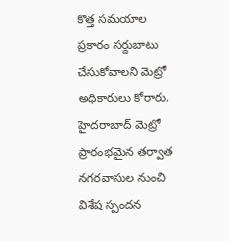కొత్త సమయాల ప్రకారం సర్దుబాటు చేసుకోవాలని మెట్రో అధికారులు కోరారు. హైదరాబాద్‌ మెట్రో ప్రారంభమైన తర్వాత నగరవాసుల నుంచి విశేష స్పందన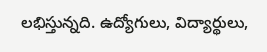లభిస్తున్నది. ఉద్యోగులు, విద్యార్థులు,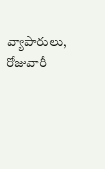వ్యాపారులు, రోజువారీ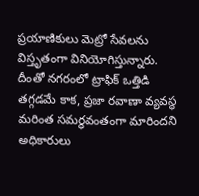ప్రయాణికులు మెట్రో సేవలను విస్తృతంగా వినియోగిస్తున్నారు. దీంతో నగరంలో ట్రాఫిక్‌ ఒత్తిడి తగ్గడమే కాక, ప్రజా రవాణా వ్యవస్థ మరింత సమర్థవంతంగా మారిందని అధికారులు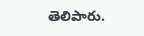తెలిపారు.